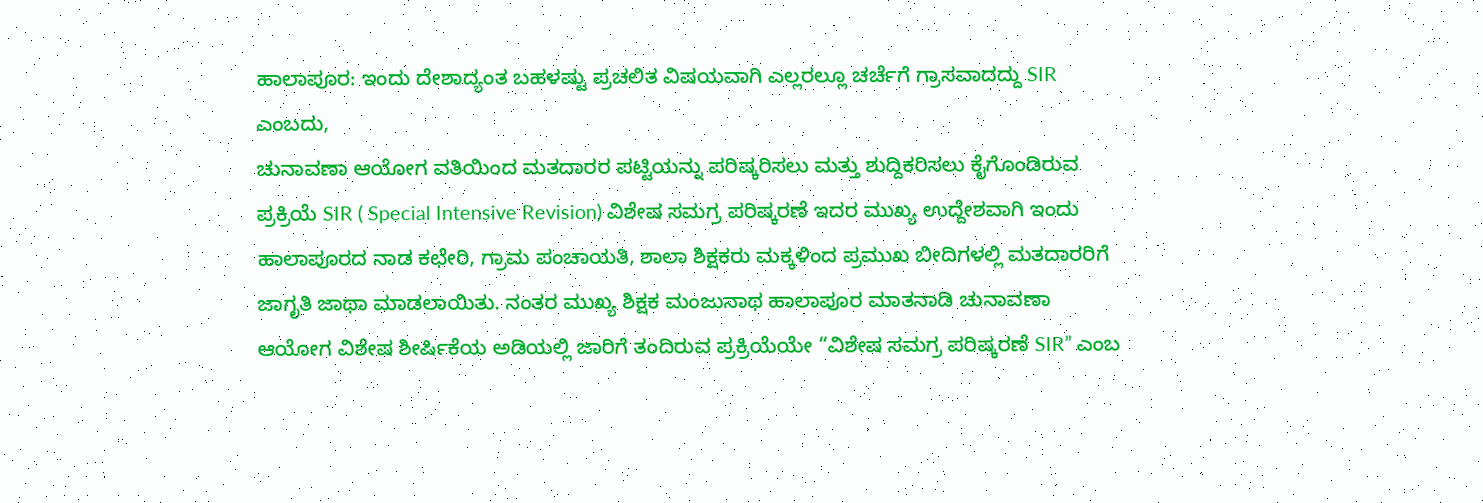ಹಾಲಾಪೂರ: ಇಂದು ದೇಶಾದ್ಯಂತ ಬಹಳಷ್ಟು ಪ್ರಚಲಿತ ವಿಷಯವಾಗಿ ಎಲ್ಲರಲ್ಲೂ ಚರ್ಚೆಗೆ ಗ್ರಾಸವಾದದ್ದು SIR ಎಂಬದು,
ಚುನಾವಣಾ ಆಯೋಗ ವತಿಯಿಂದ ಮತದಾರರ ಪಟ್ಟಿಯನ್ನು ಪರಿಷ್ಕರಿಸಲು ಮತ್ತು ಶುದ್ದಿಕರಿಸಲು ಕೈಗೊಂಡಿರುವ ಪ್ರಕ್ರಿಯೆ SIR ( Special Intensive Revision) ವಿಶೇಷ ಸಮಗ್ರ ಪರಿಷ್ಕರಣೆ ಇದರ ಮುಖ್ಯ ಉದ್ದೇಶವಾಗಿ ಇಂದು ಹಾಲಾಪೂರದ ನಾಡ ಕಛೇರಿ, ಗ್ರಾಮ ಪಂಚಾಯತಿ, ಶಾಲಾ ಶಿಕ್ಷಕರು ಮಕ್ಕಳಿಂದ ಪ್ರಮುಖ ಬೀದಿಗಳಲ್ಲಿ ಮತದಾರರಿಗೆ ಜಾಗೃತಿ ಜಾಥಾ ಮಾಡಲಾಯಿತು. ನಂತರ ಮುಖ್ಯ ಶಿಕ್ಷಕ ಮಂಜುನಾಥ ಹಾಲಾಪೂರ ಮಾತನಾಡಿ ಚುನಾವಣಾ ಆಯೋಗ ವಿಶೇಷ ಶೀರ್ಷಿಕೆಯ ಅಡಿಯಲ್ಲಿ ಜಾರಿಗೆ ತಂದಿರುವ ಪ್ರಕ್ರಿಯೆಯೇ “ವಿಶೇಷ ಸಮಗ್ರ ಪರಿಷ್ಕರಣೆ SIR” ಎಂಬ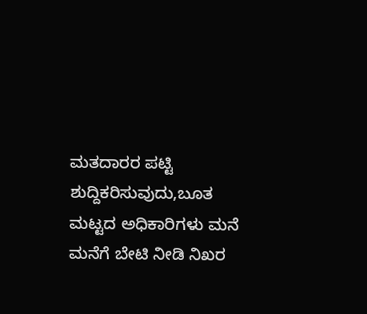ಮತದಾರರ ಪಟ್ಟಿ ಶುದ್ದಿಕರಿಸುವುದು,ಬೂತ ಮಟ್ಟದ ಅಧಿಕಾರಿಗಳು ಮನೆ ಮನೆಗೆ ಬೇಟಿ ನೀಡಿ ನಿಖರ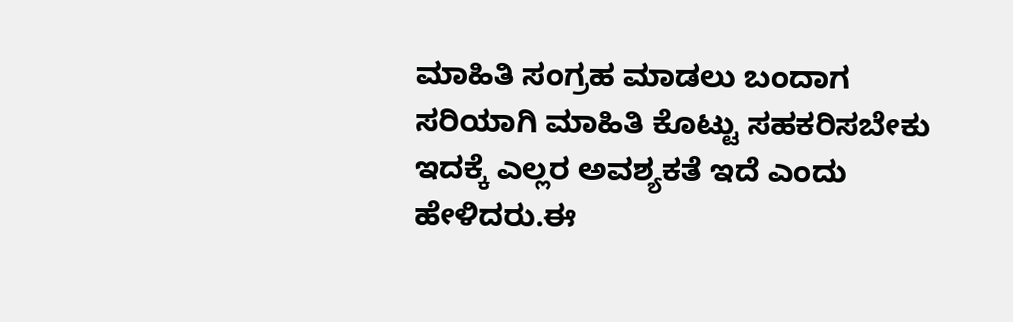ಮಾಹಿತಿ ಸಂಗ್ರಹ ಮಾಡಲು ಬಂದಾಗ ಸರಿಯಾಗಿ ಮಾಹಿತಿ ಕೊಟ್ಟು ಸಹಕರಿಸಬೇಕು ಇದಕ್ಕೆ ಎಲ್ಲರ ಅವಶ್ಯಕತೆ ಇದೆ ಎಂದು ಹೇಳಿದರು.ಈ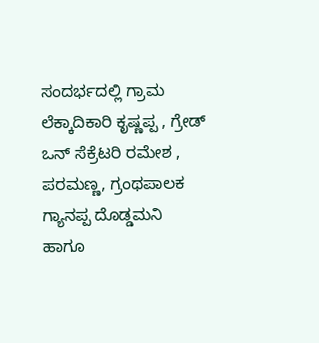ಸಂದರ್ಭದಲ್ಲಿ ಗ್ರಾಮ ಲೆಕ್ಕಾದಿಕಾರಿ ಕೃಷ್ಣಪ್ಪ , ಗ್ರೇಡ್ ಒನ್ ಸೆಕ್ರೆಟರಿ ರಮೇಶ , ಪರಮಣ್ಣ, ಗ್ರಂಥಪಾಲಕ ಗ್ಯಾನಪ್ಪ ದೊಡ್ಡಮನಿ ಹಾಗೂ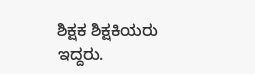ಶಿಕ್ಷಕ ಶಿಕ್ಷಕಿಯರು ಇದ್ದರು.